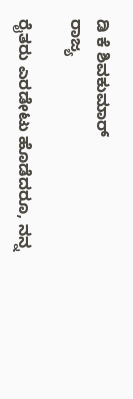ಡಿ ಕೆ ಶಿವಕುಮಾರ್
ರಾಜ್ಯ

ರೈತರು ಎರಡೇಟು ಹೊಡೆದರೂ, ನನ್ನ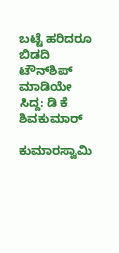ಬಟ್ಟೆ ಹರಿದರೂ ಬಿಡದಿ ಟೌನ್‌ಶಿಪ್‌ ಮಾಡಿಯೇ ಸಿದ್ದ: ಡಿ ಕೆ ಶಿವಕುಮಾರ್

ಕುಮಾರಸ್ವಾಮಿ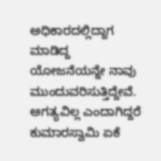ಅಧಿಕಾರದಲ್ಲಿದ್ದಾಗ ಮಾಡಿದ್ದ ಯೋಜನೆಯನ್ನೇ ನಾವು ಮುಂದುವರಿಸುತ್ತಿದ್ದೇವೆ. ಅಗತ್ಯವಿಲ್ಲ ಎಂದಾಗಿದ್ದರೆ ಕುಮಾರಸ್ವಾಮಿ ಏಕೆ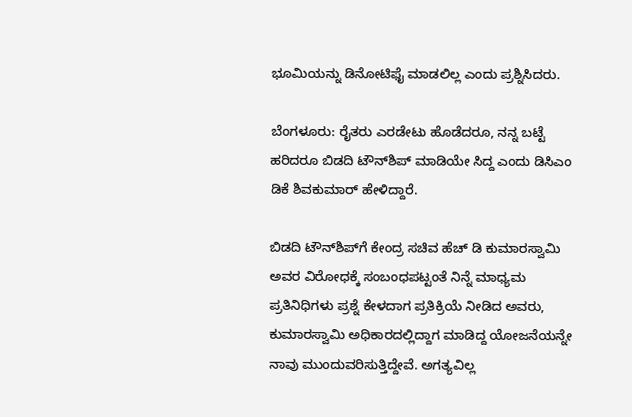ಭೂಮಿಯನ್ನು ಡಿನೋಟಿಫೈ ಮಾಡಲಿಲ್ಲ ಎಂದು ಪ್ರಶ್ನಿಸಿದರು.

ಬೆಂಗಳೂರು: ರೈತರು ಎರಡೇಟು ಹೊಡೆದರೂ, ನನ್ನ ಬಟ್ಟೆ ಹರಿದರೂ ಬಿಡದಿ ಟೌನ್‌ಶಿಪ್‌ ಮಾಡಿಯೇ ಸಿದ್ದ ಎಂದು ಡಿಸಿಎಂ ಡಿಕೆ ಶಿವಕುಮಾರ್ ಹೇಳಿದ್ದಾರೆ.

ಬಿಡದಿ ಟೌನ್‌ಶಿಪ್‌ಗೆ ಕೇಂದ್ರ ಸಚಿವ ಹೆಚ್ ಡಿ ಕುಮಾರಸ್ವಾಮಿ ಅವರ ವಿರೋಧಕ್ಕೆ ಸಂಬಂಧಪಟ್ಟಂತೆ ನಿನ್ನೆ ಮಾಧ್ಯಮ ಪ್ರತಿನಿಧಿಗಳು ಪ್ರಶ್ನೆ ಕೇಳದಾಗ ಪ್ರತಿಕ್ರಿಯೆ ನೀಡಿದ ಅವರು, ಕುಮಾರಸ್ವಾಮಿ ಅಧಿಕಾರದಲ್ಲಿದ್ದಾಗ ಮಾಡಿದ್ದ ಯೋಜನೆಯನ್ನೇ ನಾವು ಮುಂದುವರಿಸುತ್ತಿದ್ದೇವೆ. ಅಗತ್ಯವಿಲ್ಲ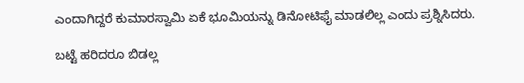ಎಂದಾಗಿದ್ದರೆ ಕುಮಾರಸ್ವಾಮಿ ಏಕೆ ಭೂಮಿಯನ್ನು ಡಿನೋಟಿಫೈ ಮಾಡಲಿಲ್ಲ ಎಂದು ಪ್ರಶ್ನಿಸಿದರು.

ಬಟ್ಟೆ ಹರಿದರೂ ಬಿಡಲ್ಲ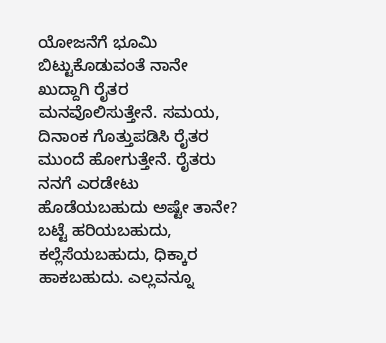ಯೋಜನೆಗೆ ಭೂಮಿ ಬಿಟ್ಟುಕೊಡುವಂತೆ ನಾನೇ ಖುದ್ದಾಗಿ ರೈತರ ಮನವೊಲಿಸುತ್ತೇನೆ. ಸಮಯ, ದಿನಾಂಕ ಗೊತ್ತುಪಡಿಸಿ ರೈತರ ಮುಂದೆ ಹೋಗುತ್ತೇನೆ. ರೈತರು ನನಗೆ ಎರಡೇಟು ಹೊಡೆಯಬಹುದು ಅಷ್ಟೇ ತಾನೇ? ಬಟ್ಟೆ ಹರಿಯಬಹುದು, ಕಲ್ಲೆಸೆಯಬಹುದು, ಧಿಕ್ಕಾರ ಹಾಕಬಹುದು. ಎಲ್ಲವನ್ನೂ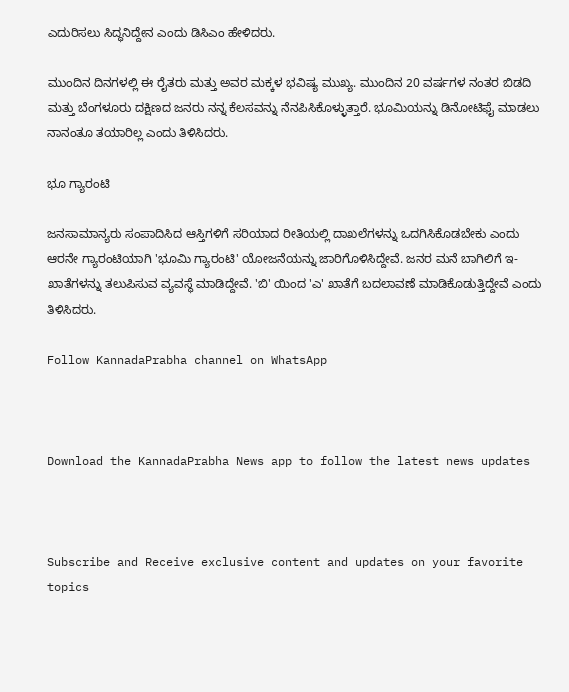ಎದುರಿಸಲು ಸಿದ್ಧನಿದ್ದೇನ ಎಂದು ಡಿಸಿಎಂ ಹೇಳಿದರು.

ಮುಂದಿನ ದಿನಗಳಲ್ಲಿ ಈ ರೈತರು ಮತ್ತು ಅವರ ಮಕ್ಕಳ ಭವಿಷ್ಯ ಮುಖ್ಯ. ಮುಂದಿನ 20 ವರ್ಷಗಳ ನಂತರ ಬಿಡದಿ ಮತ್ತು ಬೆಂಗಳೂರು ದಕ್ಷಿಣದ ಜನರು ನನ್ನ ಕೆಲಸವನ್ನು ನೆನಪಿಸಿಕೊಳ್ಳುತ್ತಾರೆ. ಭೂಮಿಯನ್ನು ಡಿನೋಟಿಫೈ ಮಾಡಲು ನಾನಂತೂ ತಯಾರಿಲ್ಲ ಎಂದು ತಿಳಿಸಿದರು.

ಭೂ ಗ್ಯಾರಂಟಿ

ಜನಸಾಮಾನ್ಯರು ಸಂಪಾದಿಸಿದ ಆಸ್ತಿಗಳಿಗೆ ಸರಿಯಾದ ರೀತಿಯಲ್ಲಿ ದಾಖಲೆಗಳನ್ನು ಒದಗಿಸಿಕೊಡಬೇಕು ಎಂದು ಆರನೇ ಗ್ಯಾರಂಟಿಯಾಗಿ 'ಭೂಮಿ ಗ್ಯಾರಂಟಿ' ಯೋಜನೆಯನ್ನು ಜಾರಿಗೊಳಿಸಿದ್ದೇವೆ. ಜನರ ಮನೆ ಬಾಗಿಲಿಗೆ ಇ-ಖಾತೆಗಳನ್ನು ತಲುಪಿಸುವ ವ್ಯವಸ್ಥೆ ಮಾಡಿದ್ದೇವೆ. 'ಬಿ' ಯಿಂದ 'ಎ' ಖಾತೆಗೆ ಬದಲಾವಣೆ ಮಾಡಿಕೊಡುತ್ತಿದ್ದೇವೆ ಎಂದು ತಿಳಿಸಿದರು.

Follow KannadaPrabha channel on WhatsApp



Download the KannadaPrabha News app to follow the latest news updates



Subscribe and Receive exclusive content and updates on your favorite topics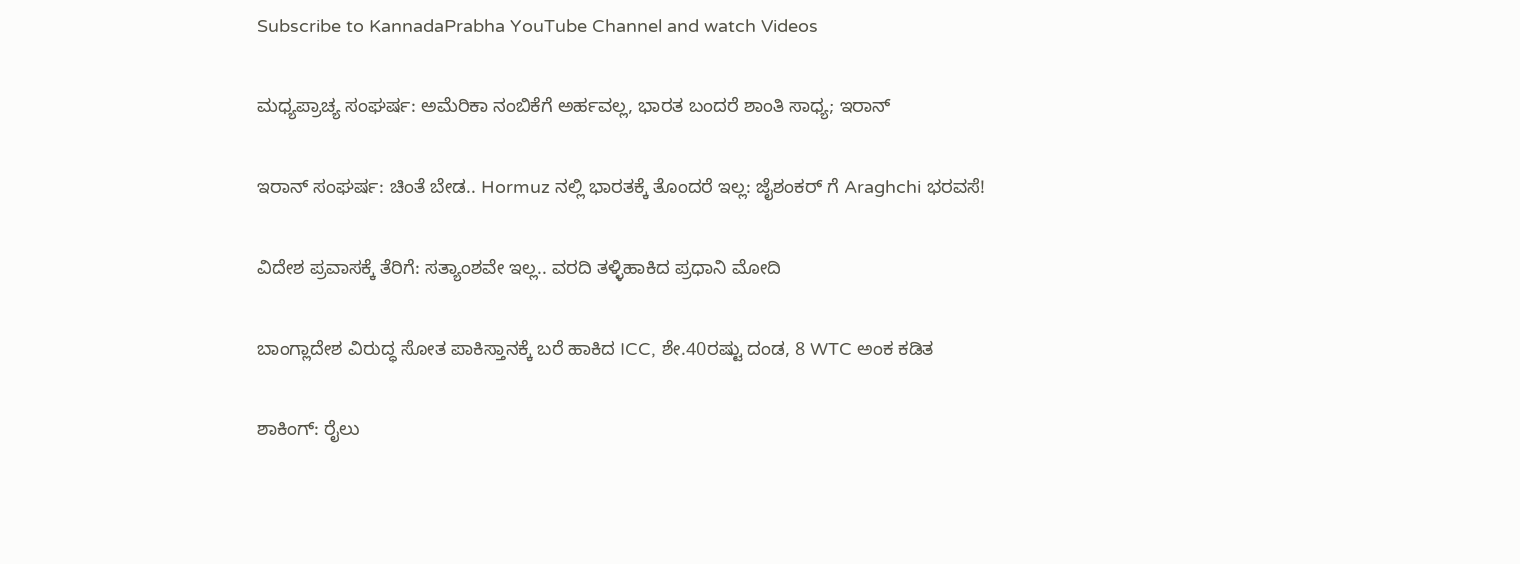Subscribe to KannadaPrabha YouTube Channel and watch Videos

ಮಧ್ಯಪ್ರಾಚ್ಯ ಸಂಘರ್ಷ: ಅಮೆರಿಕಾ ನಂಬಿಕೆಗೆ ಅರ್ಹವಲ್ಲ, ಭಾರತ ಬಂದರೆ ಶಾಂತಿ ಸಾಧ್ಯ; ಇರಾನ್

ಇರಾನ್ ಸಂಘರ್ಷ: ಚಿಂತೆ ಬೇಡ.. Hormuz ನಲ್ಲಿ ಭಾರತಕ್ಕೆ ತೊಂದರೆ ಇಲ್ಲ: ಜೈಶಂಕರ್ ಗೆ Araghchi ಭರವಸೆ!

ವಿದೇಶ ಪ್ರವಾಸಕ್ಕೆ ತೆರಿಗೆ: ಸತ್ಯಾಂಶವೇ ಇಲ್ಲ.. ವರದಿ ತಳ್ಳಿಹಾಕಿದ ಪ್ರಧಾನಿ ಮೋದಿ

ಬಾಂಗ್ಲಾದೇಶ ವಿರುದ್ಧ ಸೋತ ಪಾಕಿಸ್ತಾನಕ್ಕೆ ಬರೆ ಹಾಕಿದ ICC, ಶೇ.40ರಷ್ಟು ದಂಡ, 8 WTC ಅಂಕ ಕಡಿತ

ಶಾಕಿಂಗ್: ರೈಲು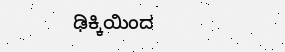ಢಿಕ್ಕಿಯಿಂದ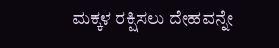ಮಕ್ಕಳ ರಕ್ಷಿಸಲು ದೇಹವನ್ನೇ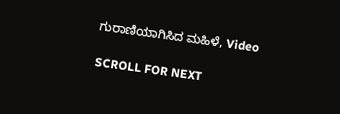ಗುರಾಣಿಯಾಗಿಸಿದ ಮಹಿಳೆ, Video

SCROLL FOR NEXT